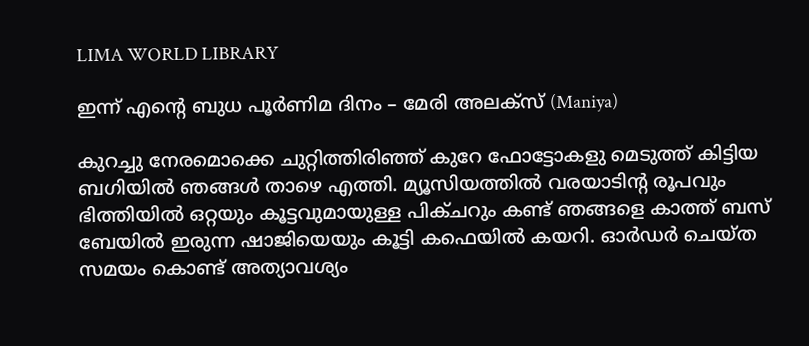LIMA WORLD LIBRARY

ഇന്ന് എന്റെ ബുധ പൂര്‍ണിമ ദിനം – മേരി അലക്‌സ്‌ (Maniya)

കുറച്ചു നേരമൊക്കെ ചുറ്റിത്തിരിഞ്ഞ് കുറേ ഫോട്ടോകളു മെടുത്ത് കിട്ടിയ ബഗിയില്‍ ഞങ്ങള്‍ താഴെ എത്തി. മ്യൂസിയത്തില്‍ വരയാടിന്റ രൂപവും ഭിത്തിയില്‍ ഒറ്റയും കൂട്ടവുമായുള്ള പിക്ചറും കണ്ട് ഞങ്ങളെ കാത്ത് ബസ് ബേയില്‍ ഇരുന്ന ഷാജിയെയും കൂട്ടി കഫെയില്‍ കയറി. ഓര്‍ഡര്‍ ചെയ്ത സമയം കൊണ്ട് അത്യാവശ്യം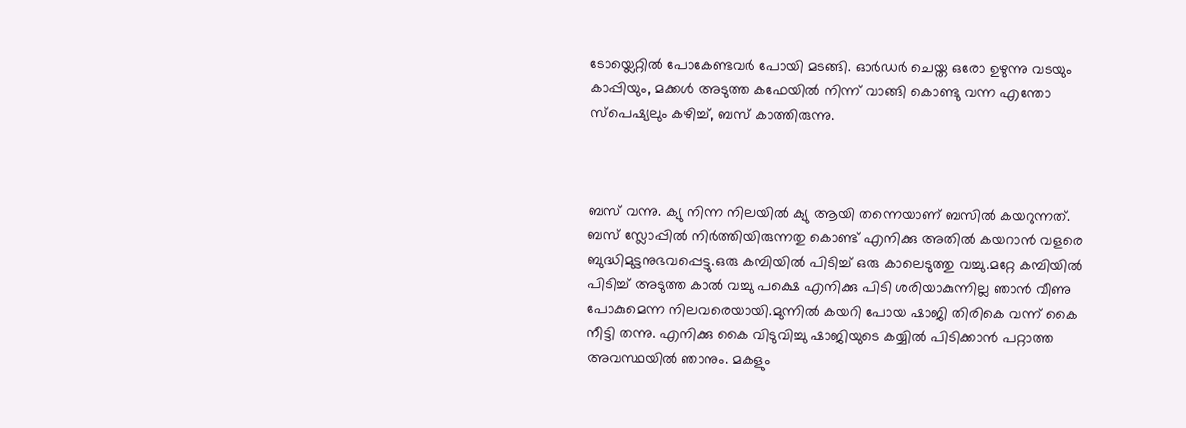ടോയ്ലെറ്റില്‍ പോകേണ്ടവര്‍ പോയി മടങ്ങി. ഓര്‍ഡര്‍ ചെയ്ത ഒരോ ഉഴുന്നു വടയും കാപ്പിയും, മക്കള്‍ അടുത്ത കഫേയില്‍ നിന്ന് വാങ്ങി കൊണ്ടു വന്ന എന്തോ സ്‌പെഷ്യലും കഴിച്ച്, ബസ് കാത്തിരുന്നു.



ബസ് വന്നു. ക്യു നിന്ന നിലയില്‍ ക്യു ആയി തന്നെയാണ് ബസില്‍ കയറുന്നത്. ബസ് സ്ലോപ്പില്‍ നിര്‍ത്തിയിരുന്നതു കൊണ്ട് എനിക്കു അതില്‍ കയറാന്‍ വളരെ ബുദ്ധിമുട്ടനുഭവപ്പെട്ടു.ഒരു കമ്പിയില്‍ പിടിച്ച് ഒരു കാലെടുത്തു വച്ചു.മറ്റേ കമ്പിയില്‍ പിടിച്ച് അടുത്ത കാല്‍ വച്ചു പക്ഷെ എനിക്കു പിടി ശരിയാകുന്നില്ല ഞാന്‍ വീണു പോകുമെന്ന നിലവരെയായി.മുന്നില്‍ കയറി പോയ ഷാജി തിരികെ വന്ന് കൈ നീട്ടി തന്നു. എനിക്കു കൈ വിടുവിച്ചു ഷാജിയുടെ കയ്യില്‍ പിടിക്കാന്‍ പറ്റാത്ത അവസ്ഥയില്‍ ഞാനും. മകളും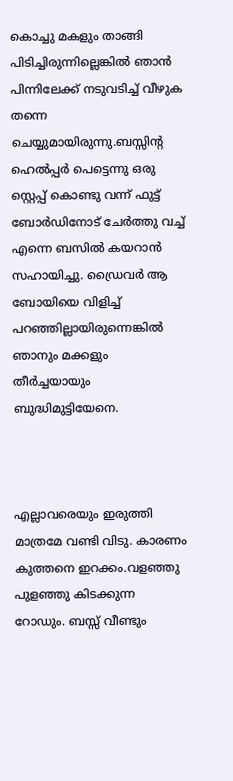കൊച്ചു മകളും താങ്ങി പിടിച്ചിരുന്നില്ലെങ്കില്‍ ഞാന്‍ പിന്നിലേക്ക് നടുവടിച്ച് വീഴുക തന്നെ ചെയ്യുമായിരുന്നു.ബസ്സിന്റ ഹെല്‍പ്പര്‍ പെട്ടെന്നു ഒരു സ്റ്റെപ്പ് കൊണ്ടു വന്ന് ഫുട്ട് ബോര്‍ഡിനോട് ചേര്‍ത്തു വച്ച് എന്നെ ബസില്‍ കയറാന്‍ സഹായിച്ചു. ഡ്രൈവര്‍ ആ ബോയിയെ വിളിച്ച് പറഞ്ഞില്ലായിരുന്നെങ്കില്‍ ഞാനും മക്കളും തീര്‍ച്ചയായും ബുദ്ധിമുട്ടിയേനെ.



എല്ലാവരെയും ഇരുത്തി മാത്രമേ വണ്ടി വിടു. കാരണം കുത്തനെ ഇറക്കം.വളഞ്ഞു പുളഞ്ഞു കിടക്കുന്ന റോഡും. ബസ്സ് വീണ്ടും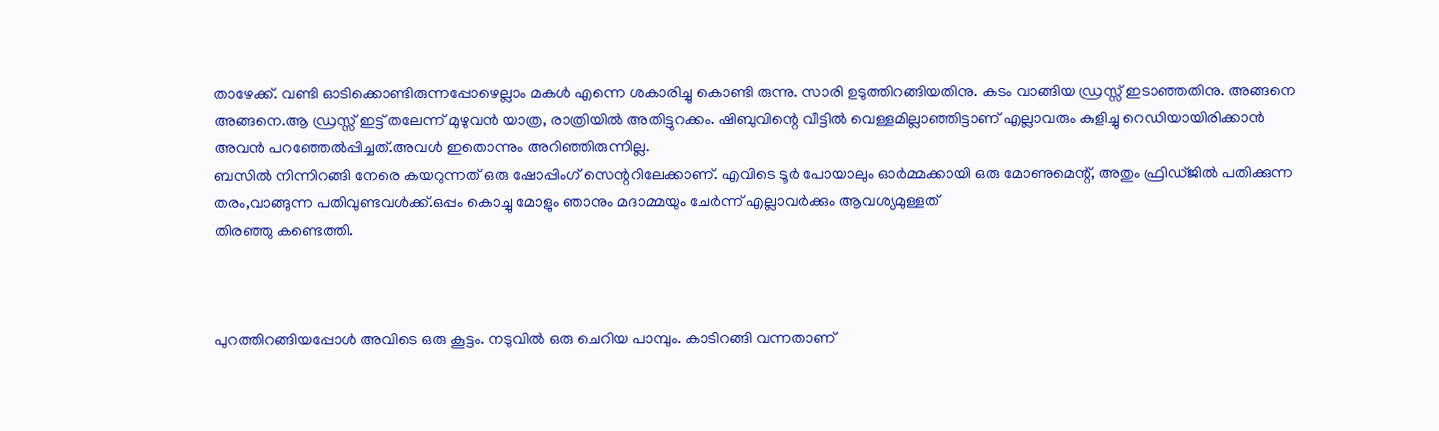താഴേക്ക്. വണ്ടി ഓടിക്കൊണ്ടിരുന്നപ്പോഴെല്ലാം മകള്‍ എന്നെ ശകാരിച്ചു കൊണ്ടി രുന്നു. സാരി ഉടുത്തിറങ്ങിയതിനു. കടം വാങ്ങിയ ഡ്രസ്സ് ഇടാഞ്ഞതിനു. അങ്ങനെ അങ്ങനെ.ആ ഡ്രസ്സ് ഇട്ട് തലേന്ന് മുഴുവന്‍ യാത്ര, രാത്രിയില്‍ അതിട്ടുറക്കം. ഷിബുവിന്റെ വീട്ടില്‍ വെള്ളമില്ലാഞ്ഞിട്ടാണ് എല്ലാവരും കുളിച്ചു റെഡിയായിരിക്കാന്‍ അവന്‍ പറഞ്ഞേല്‍പ്പിച്ചത്.അവള്‍ ഇതൊന്നും അറിഞ്ഞിരുന്നില്ല.
ബസില്‍ നിന്നിറങ്ങി നേരെ കയറുന്നത് ഒരു ഷോപ്പിംഗ് സെന്ററിലേക്കാണ്. എവിടെ ടൂര്‍ പോയാലും ഓര്‍മ്മക്കായി ഒരു മോണുമെന്റ്, അതും ഫ്രിഡ്ജില്‍ പതിക്കുന്ന തരം,വാങ്ങുന്ന പതിവുണ്ടവള്‍ക്ക്.ഒപ്പം കൊച്ചു മോളും ഞാനും മദാമ്മയും ചേര്‍ന്ന് എല്ലാവര്‍ക്കും ആവശ്യമുള്ളത്
തിരഞ്ഞു കണ്ടെത്തി.



പുറത്തിറങ്ങിയപ്പോള്‍ അവിടെ ഒരു കൂട്ടം. നടുവില്‍ ഒരു ചെറിയ പാമ്പും. കാടിറങ്ങി വന്നതാണ്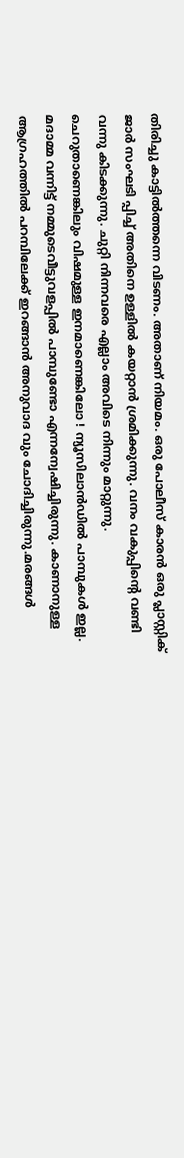തിരിച്ചു കാട്ടില്‍ത്തന്നെ വിടണം. അതാണ് നിയമം. ഒരു പോലീസ് കാരന്‍ ഒരു പ്ലാസ്റ്റിക് ജാര്‍ സംഘടി പ്പിച്ച് അതിനെ ഉള്ളില്‍ കയറ്റാന്‍ ശ്രമിക്കുന്നു. വനം വകുപ്പിന്റെ വണ്ടി വന്നു കിടക്കുന്നു. ചുറ്റി നിന്നവരെ എല്ലാം അവിടെ നിന്നും മാറ്റുന്നു. ചെറുതാണെങ്കിലും വിഷമുള്ള ഇനമാണെങ്കിലോ ! ന്യൂസിലാന്‍ഡില്‍ പാമ്പുകള്‍ ഇല്ല. മദാമ്മ വന്നിട്ട് നമ്മുടെവീട്ടുവളപ്പില്‍ പാമ്പുണ്ടോ എന്നന്വേഷിച്ചിരുന്നു. കാണാനുള്ള ആഗ്രഹത്തില്‍ പറമ്പിലേക്ക് ഇറങ്ങാന്‍ അനുവാദ വും ചോദിച്ചിരുന്നു.മരങ്ങള്‍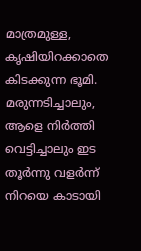മാത്രമുള്ള, കൃഷിയിറക്കാതെ കിടക്കുന്ന ഭൂമി. മരുന്നടിച്ചാലും, ആളെ നിര്‍ത്തി വെട്ടിച്ചാലും ഇട തൂര്‍ന്നു വളര്‍ന്ന് നിറയെ കാടായി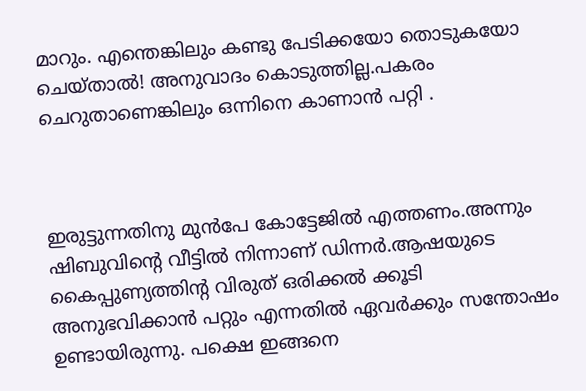മാറും. എന്തെങ്കിലും കണ്ടു പേടിക്കയോ തൊടുകയോ ചെയ്താല്‍! അനുവാദം കൊടുത്തില്ല.പകരം ചെറുതാണെങ്കിലും ഒന്നിനെ കാണാന്‍ പറ്റി .



ഇരുട്ടുന്നതിനു മുന്‍പേ കോട്ടേജില്‍ എത്തണം.അന്നും ഷിബുവിന്റെ വീട്ടില്‍ നിന്നാണ് ഡിന്നര്‍.ആഷയുടെ കൈപ്പുണ്യത്തിന്റ വിരുത് ഒരിക്കല്‍ ക്കൂടി അനുഭവിക്കാന്‍ പറ്റും എന്നതില്‍ ഏവര്‍ക്കും സന്തോഷം ഉണ്ടായിരുന്നു. പക്ഷെ ഇങ്ങനെ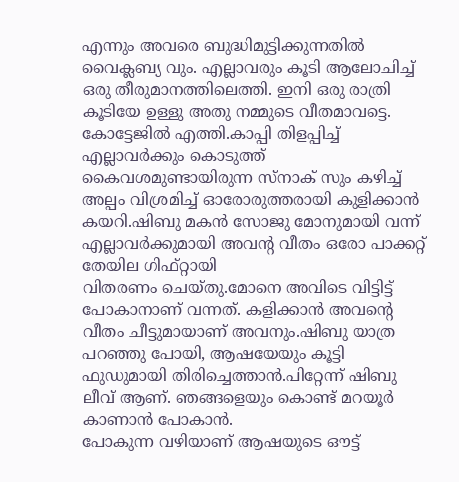എന്നും അവരെ ബുദ്ധിമുട്ടിക്കുന്നതില്‍ വൈക്ലബ്യ വും. എല്ലാവരും കൂടി ആലോചിച്ച് ഒരു തീരുമാനത്തിലെത്തി. ഇനി ഒരു രാത്രി കൂടിയേ ഉള്ളു അതു നമ്മുടെ വീതമാവട്ടെ.
കോട്ടേജില്‍ എത്തി.കാപ്പി തിളപ്പിച്ച് എല്ലാവര്‍ക്കും കൊടുത്ത്
കൈവശമുണ്ടായിരുന്ന സ്‌നാക് സും കഴിച്ച് അല്പം വിശ്രമിച്ച് ഓരോരുത്തരായി കുളിക്കാന്‍ കയറി.ഷിബു മകന്‍ സോജു മോനുമായി വന്ന് എല്ലാവര്‍ക്കുമായി അവന്റ വീതം ഒരോ പാക്കറ്റ് തേയില ഗിഫ്റ്റായി
വിതരണം ചെയ്തു.മോനെ അവിടെ വിട്ടിട്ട് പോകാനാണ് വന്നത്. കളിക്കാന്‍ അവന്റെ വീതം ചീട്ടുമായാണ് അവനും.ഷിബു യാത്ര പറഞ്ഞു പോയി, ആഷയേയും കൂട്ടി ഫുഡുമായി തിരിച്ചെത്താന്‍.പിറ്റേന്ന് ഷിബു ലീവ് ആണ്. ഞങ്ങളെയും കൊണ്ട് മറയൂര്‍ കാണാന്‍ പോകാന്‍.
പോകുന്ന വഴിയാണ് ആഷയുടെ ഔട്ട്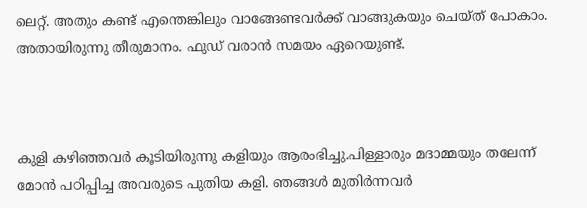ലെറ്റ്. അതും കണ്ട് എന്തെങ്കിലും വാങ്ങേണ്ടവര്‍ക്ക് വാങ്ങുകയും ചെയ്ത് പോകാം. അതായിരുന്നു തീരുമാനം. ഫുഡ് വരാന്‍ സമയം ഏറെയുണ്ട്.



കുളി കഴിഞ്ഞവര്‍ കൂടിയിരുന്നു കളിയും ആരംഭിച്ചു.പിള്ളാരും മദാമ്മയും തലേന്ന് മോന്‍ പഠിപ്പിച്ച അവരുടെ പുതിയ കളി. ഞങ്ങള്‍ മുതിര്‍ന്നവര്‍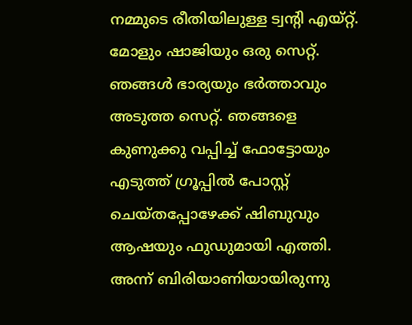നമ്മുടെ രീതിയിലുള്ള ട്വന്റി എയ്റ്റ്. മോളും ഷാജിയും ഒരു സെറ്റ്. ഞങ്ങള്‍ ഭാര്യയും ഭര്‍ത്താവും അടുത്ത സെറ്റ്. ഞങ്ങളെ കുണുക്കു വപ്പിച്ച് ഫോട്ടോയും എടുത്ത് ഗ്രൂപ്പില്‍ പോസ്റ്റ് ചെയ്തപ്പോഴേക്ക് ഷിബുവും ആഷയും ഫുഡുമായി എത്തി. അന്ന് ബിരിയാണിയായിരുന്നു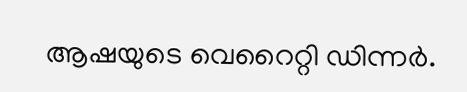ആഷയുടെ വെറൈറ്റി ഡിന്നര്‍.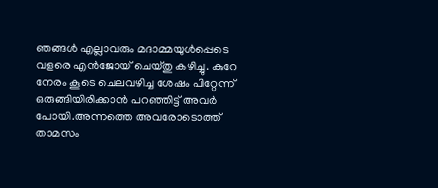ഞങ്ങള്‍ എല്ലാവരും മദാമ്മയുള്‍പ്പെടെ വളരെ എന്‍ജോയ് ചെയ്തു കഴിച്ചു. കുറേ നേരം കൂടെ ചെലവഴിച്ച ശേഷം പിറ്റേന്ന് ഒരുങ്ങിയിരിക്കാന്‍ പറഞ്ഞിട്ട് അവര്‍ പോയി.അന്നത്തെ അവരോടൊത്ത് താമസം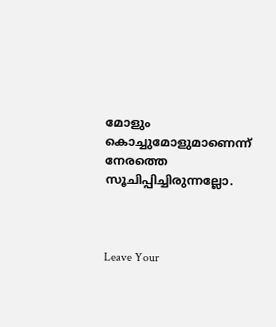മോളും കൊച്ചുമോളുമാണെന്ന് നേരത്തെ സൂചിപ്പിച്ചിരുന്നല്ലോ.



Leave Your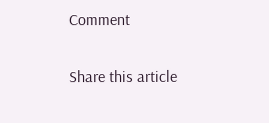Comment

Share this article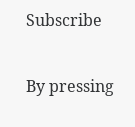Subscribe

By pressing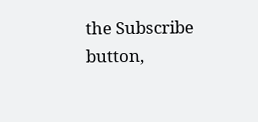the Subscribe button,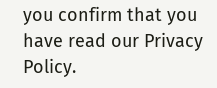you confirm that you have read our Privacy Policy.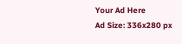Your Ad Here
Ad Size: 336x280 px